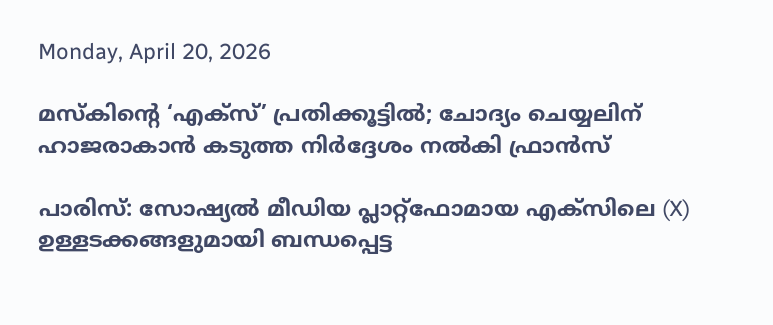Monday, April 20, 2026

മസ്കിന്റെ ‘എക്സ്’ പ്രതിക്കൂട്ടിൽ; ചോദ്യം ചെയ്യലിന് ഹാജരാകാൻ കടുത്ത നിർദ്ദേശം നൽകി ഫ്രാൻസ്

പാരിസ്: സോഷ്യൽ മീഡിയ പ്ലാറ്റ്‌ഫോമായ എക്‌സിലെ (X) ഉള്ളടക്കങ്ങളുമായി ബന്ധപ്പെട്ട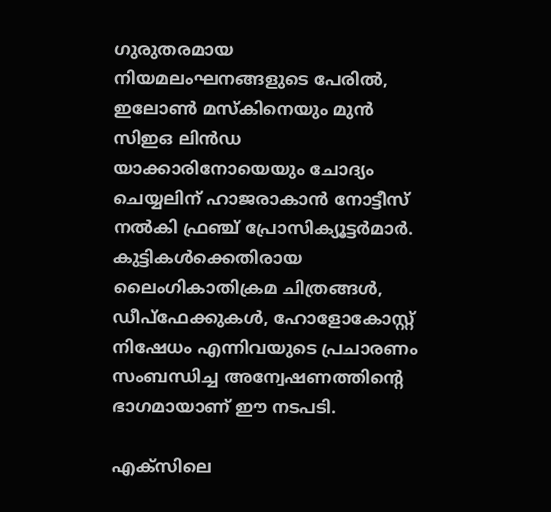ഗുരുതരമായ നിയമലംഘനങ്ങളുടെ പേരിൽ, ഇലോൺ മസ്‌കിനെയും മുൻ സിഇഒ ലിൻഡ യാക്കാരിനോയെയും ചോദ്യം ചെയ്യലിന് ഹാജരാകാൻ നോട്ടീസ് നൽകി ഫ്രഞ്ച് പ്രോസിക്യൂട്ടർമാർ. കുട്ടികൾക്കെതിരായ ലൈംഗികാതിക്രമ ചിത്രങ്ങൾ, ഡീപ്‌ഫേക്കുകൾ, ഹോളോകോസ്റ്റ് നിഷേധം എന്നിവയുടെ പ്രചാരണം സംബന്ധിച്ച അന്വേഷണത്തിന്റെ ഭാഗമായാണ് ഈ നടപടി.

എക്‌സിലെ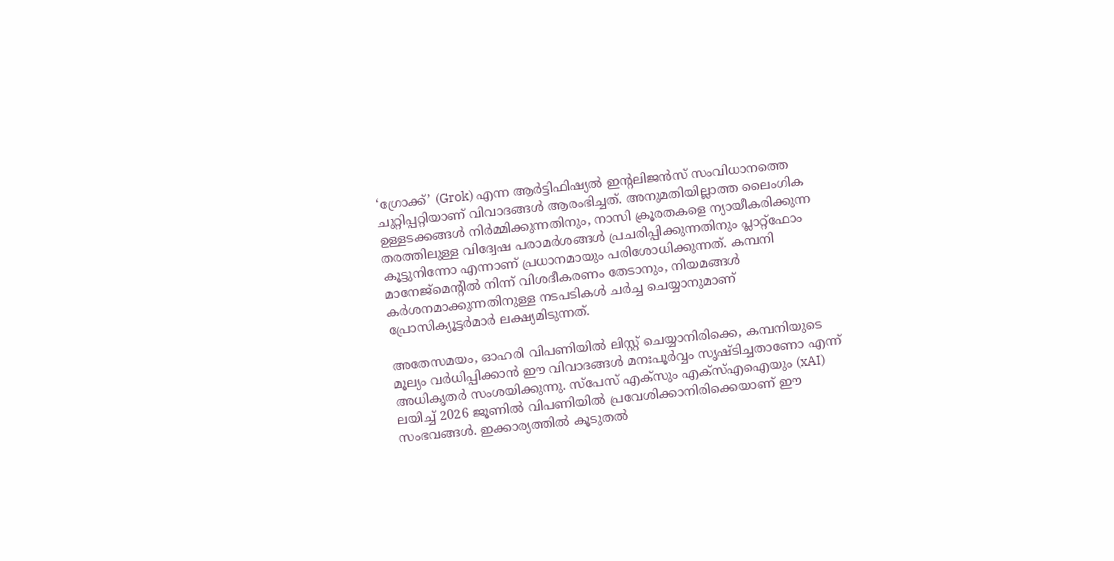‘ഗ്രോക്ക്’ (Grok) എന്ന ആർട്ടിഫിഷ്യൽ ഇന്റലിജൻസ് സംവിധാനത്തെ ചുറ്റിപ്പറ്റിയാണ് വിവാദങ്ങൾ ആരംഭിച്ചത്. അനുമതിയില്ലാത്ത ലൈംഗിക ഉള്ളടക്കങ്ങൾ നിർമ്മിക്കുന്നതിനും, നാസി ക്രൂരതകളെ ന്യായീകരിക്കുന്ന തരത്തിലുള്ള വിദ്വേഷ പരാമർശങ്ങൾ പ്രചരിപ്പിക്കുന്നതിനും പ്ലാറ്റ്‌ഫോം കൂട്ടുനിന്നോ എന്നാണ് പ്രധാനമായും പരിശോധിക്കുന്നത്. കമ്പനി മാനേജ്‌മെന്റിൽ നിന്ന് വിശദീകരണം തേടാനും, നിയമങ്ങൾ കർശനമാക്കുന്നതിനുള്ള നടപടികൾ ചർച്ച ചെയ്യാനുമാണ് പ്രോസിക്യൂട്ടർമാർ ലക്ഷ്യമിടുന്നത്.

അതേസമയം, ഓഹരി വിപണിയിൽ ലിസ്റ്റ് ചെയ്യാനിരിക്കെ, കമ്പനിയുടെ മൂല്യം വർധിപ്പിക്കാൻ ഈ വിവാദങ്ങൾ മനഃപൂർവ്വം സൃഷ്ടിച്ചതാണോ എന്ന് അധികൃതർ സംശയിക്കുന്നു. സ്‌പേസ് എക്‌സും എക്‌സ്എഐയും (xAI) ലയിച്ച് 2026 ജൂണിൽ വിപണിയിൽ പ്രവേശിക്കാനിരിക്കെയാണ് ഈ സംഭവങ്ങൾ. ഇക്കാര്യത്തിൽ കൂടുതൽ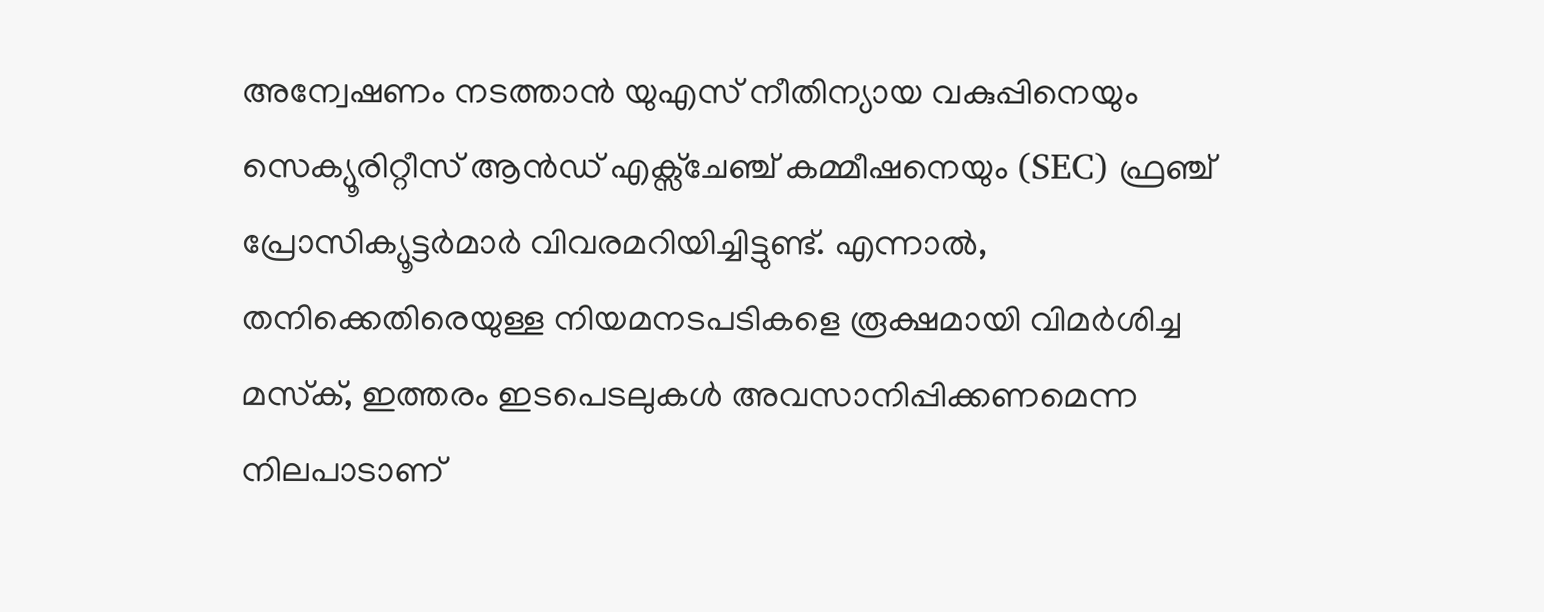അന്വേഷണം നടത്താൻ യുഎസ് നീതിന്യായ വകുപ്പിനെയും സെക്യൂരിറ്റീസ് ആൻഡ് എക്സ്ചേഞ്ച് കമ്മീഷനെയും (SEC) ഫ്രഞ്ച് പ്രോസിക്യൂട്ടർമാർ വിവരമറിയിച്ചിട്ടുണ്ട്. എന്നാൽ, തനിക്കെതിരെയുള്ള നിയമനടപടികളെ രൂക്ഷമായി വിമർശിച്ച മസ്‌ക്, ഇത്തരം ഇടപെടലുകൾ അവസാനിപ്പിക്കണമെന്ന നിലപാടാണ്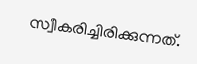സ്വീകരിച്ചിരിക്കുന്നത്.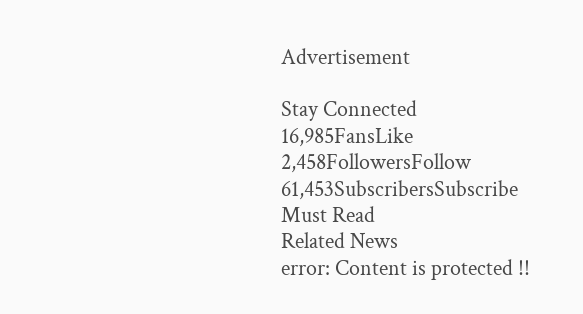Advertisement

Stay Connected
16,985FansLike
2,458FollowersFollow
61,453SubscribersSubscribe
Must Read
Related News
error: Content is protected !!